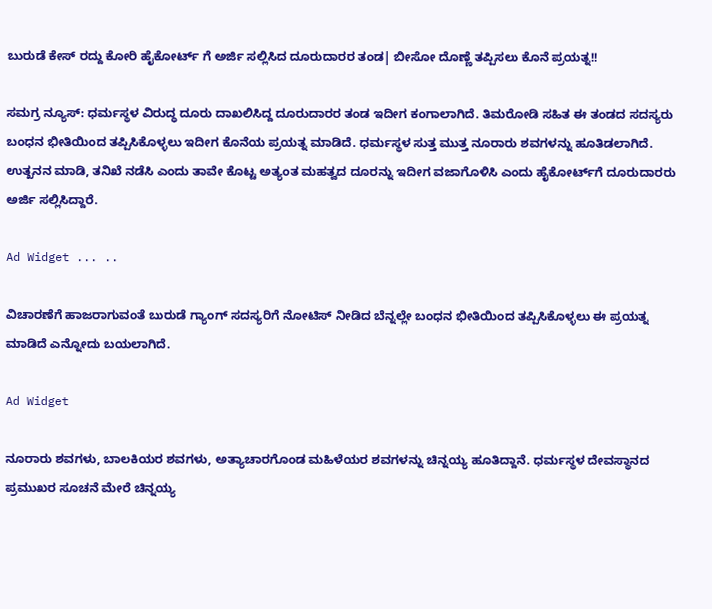ಬುರುಡೆ ಕೇಸ್ ರದ್ದು ಕೋರಿ ಹೈಕೋರ್ಟ್ ಗೆ ಅರ್ಜಿ ಸಲ್ಲಿಸಿದ ದೂರುದಾರರ ತಂಡ| ಬೀಸೋ ದೊಣ್ಣೆ ತಪ್ಪಿಸಲು ಕೊನೆ ಪ್ರಯತ್ನ!!

ಸಮಗ್ರ ನ್ಯೂಸ್: ಧರ್ಮಸ್ಥಳ ವಿರುದ್ಧ ದೂರು ದಾಖಲಿಸಿದ್ದ ದೂರುದಾರರ ತಂಡ ಇದೀಗ ಕಂಗಾಲಾಗಿದೆ. ತಿಮರೋಡಿ ಸಹಿತ ಈ ತಂಡದ ಸದಸ್ಯರು ಬಂಧನ ಭೀತಿಯಿಂದ ತಪ್ಪಿಸಿಕೊಳ್ಳಲು ಇದೀಗ ಕೊನೆಯ ಪ್ರಯತ್ನ ಮಾಡಿದೆ. ಧರ್ಮಸ್ಥಳ ಸುತ್ತ ಮುತ್ತ ನೂರಾರು ಶವಗಳನ್ನು ಹೂತಿಡಲಾಗಿದೆ. ಉತ್ಖನನ ಮಾಡಿ, ತನಿಖೆ ನಡೆಸಿ ಎಂದು ತಾವೇ ಕೊಟ್ಟ ಅತ್ಯಂತ ಮಹತ್ವದ ದೂರನ್ನು ಇದೀಗ ವಜಾಗೊಳಿಸಿ ಎಂದು ಹೈಕೋರ್ಟ್‌ಗೆ ದೂರುದಾರರು ಅರ್ಜಿ ಸಲ್ಲಿಸಿದ್ದಾರೆ.

Ad Widget ... ..

ವಿಚಾರಣೆಗೆ ಹಾಜರಾಗುವಂತೆ ಬುರುಡೆ ಗ್ಯಾಂಗ್ ಸದಸ್ಯರಿಗೆ ನೋಟಿಸ್ ನೀಡಿದ ಬೆನ್ನಲ್ಲೇ ಬಂಧನ ಭೀತಿಯಿಂದ ತಪ್ಪಿಸಿಕೊಳ್ಳಲು ಈ ಪ್ರಯತ್ನ ಮಾಡಿದೆ ಎನ್ನೋದು ಬಯಲಾಗಿದೆ.

Ad Widget

ನೂರಾರು ಶವಗಳು, ಬಾಲಕಿಯರ ಶವಗಳು, ಅತ್ಯಾಚಾರಗೊಂಡ ಮಹಿಳೆಯರ ಶವಗಳನ್ನು ಚಿನ್ನಯ್ಯ ಹೂತಿದ್ದಾನೆ. ಧರ್ಮಸ್ಥಳ ದೇವಸ್ಥಾನದ ಪ್ರಮುಖರ ಸೂಚನೆ ಮೇರೆ ಚಿನ್ನಯ್ಯ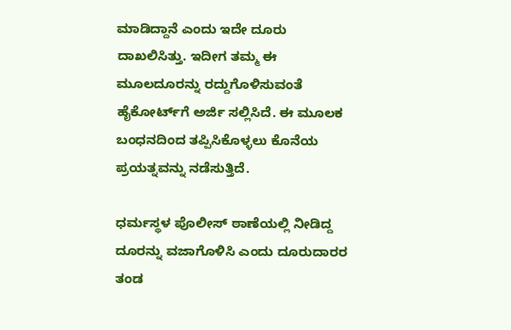ಮಾಡಿದ್ದಾನೆ ಎಂದು ಇದೇ ದೂರು ದಾಖಲಿಸಿತ್ತು. ಇದೀಗ ತಮ್ಮ ಈ ಮೂಲದೂರನ್ನು ರದ್ದುಗೊಳಿಸುವಂತೆ ಹೈಕೋರ್ಟ್‌ಗೆ ಅರ್ಜಿ ಸಲ್ಲಿಸಿದೆ. ಈ ಮೂಲಕ ಬಂಧನದಿಂದ ತಪ್ಪಿಸಿಕೊಳ್ಳಲು ಕೊನೆಯ ಪ್ರಯತ್ನವನ್ನು ನಡೆಸುತ್ತಿದೆ.

ಧರ್ಮಸ್ಥಳ ಪೊಲೀಸ್ ಠಾಣೆಯಲ್ಲಿ ನೀಡಿದ್ದ ದೂರನ್ನು ವಜಾಗೊಳಿಸಿ ಎಂದು ದೂರುದಾರರ‌ ತಂಡ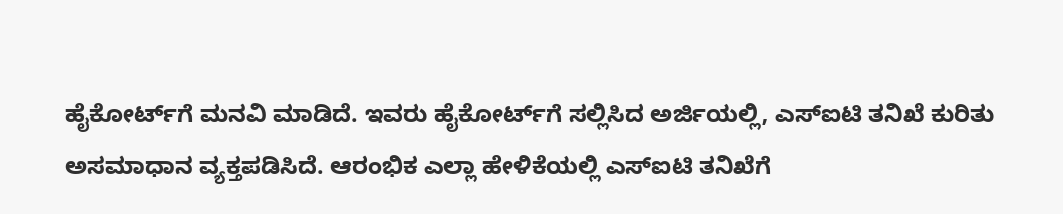ಹೈಕೋರ್ಟ್‌ಗೆ ಮನವಿ ಮಾಡಿದೆ. ಇವರು ಹೈಕೋರ್ಟ್‌ಗೆ ಸಲ್ಲಿಸಿದ ಅರ್ಜಿಯಲ್ಲಿ, ಎಸ್‌ಐಟಿ ತನಿಖೆ ಕುರಿತು ಅಸಮಾಧಾನ ವ್ಯಕ್ತಪಡಿಸಿದೆ. ಆರಂಭಿಕ ಎಲ್ಲಾ ಹೇಳಿಕೆಯಲ್ಲಿ ಎಸ್‌ಐಟಿ ತನಿಖೆಗೆ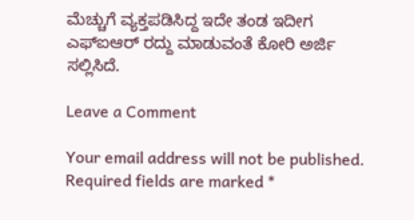ಮೆಚ್ಚುಗೆ ವ್ಯಕ್ತಪಡಿಸಿದ್ದ ಇದೇ ತಂಡ ಇದೀಗ ಎಫ್‌ಐಆರ್ ರದ್ದು ಮಾಡುವಂತೆ ಕೋರಿ ಅರ್ಜಿ ಸಲ್ಲಿಸಿದೆ.

Leave a Comment

Your email address will not be published. Required fields are marked *